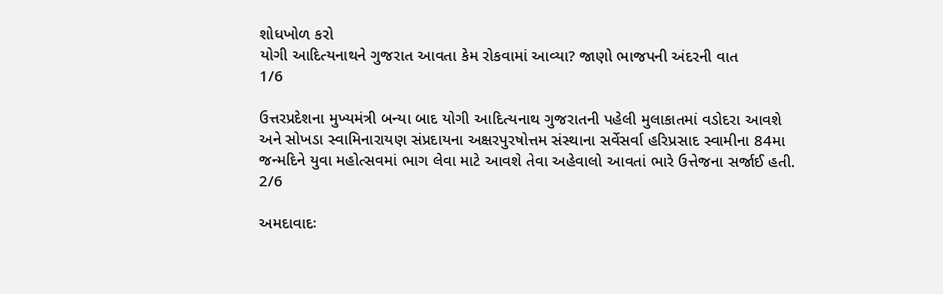શોધખોળ કરો
યોગી આદિત્યનાથને ગુજરાત આવતા કેમ રોકવામાં આવ્યા? જાણો ભાજપની અંદરની વાત
1/6

ઉત્તરપ્રદેશના મુખ્યમંત્રી બન્યા બાદ યોગી આદિત્યનાથ ગુજરાતની પહેલી મુલાકાતમાં વડોદરા આવશે અને સોખડા સ્વામિનારાયણ સંપ્રદાયના અક્ષરપુરષોત્તમ સંસ્થાના સર્વેસર્વા હરિપ્રસાદ સ્વામીના 84મા જન્મદિને યુવા મહોત્સવમાં ભાગ લેવા માટે આવશે તેવા અહેવાલો આવતાં ભારે ઉત્તેજના સર્જાઈ હતી.
2/6

અમદાવાદઃ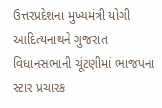ઉત્તરપ્રદેશના મુખ્યમંત્રી યોગી આદિત્યનાથને ગુજરાત વિધાનસભાની ચૂંટણીમાં ભાજપના સ્ટાર પ્રચારક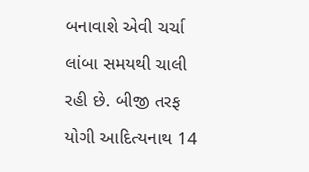બનાવાશે એવી ચર્ચા લાંબા સમયથી ચાલી રહી છે. બીજી તરફ યોગી આદિત્યનાથ 14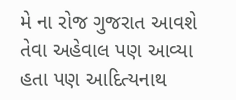મે ના રોજ ગુજરાત આવશે તેવા અહેવાલ પણ આવ્યા હતા પણ આદિત્યનાથ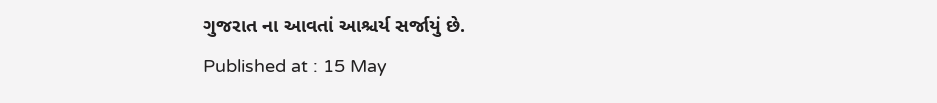ગુજરાત ના આવતાં આશ્ચર્ય સર્જાયું છે.
Published at : 15 May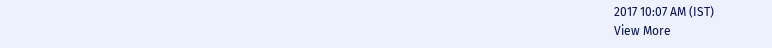2017 10:07 AM (IST)
View More